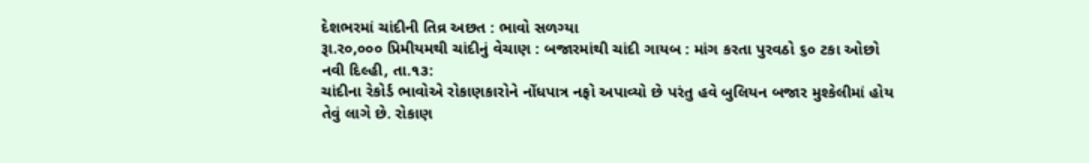દેશભરમાં ચાંદીની તિવ્ર અછત : ભાવો સળગ્યા
રૂા.ર૦,૦૦૦ પ્રિમીયમથી ચાંદીનું વેચાણ : બજારમાંથી ચાંદી ગાયબ : માંગ કરતા પુરવઠો ૬૦ ટકા ઓછો
નવી દિલ્હી, તા.૧૩:
ચાંદીના રેકોર્ડ ભાવોએ રોકાણકારોને નોંધપાત્ર નફો અપાવ્યો છે પરંતુ હવે બુલિયન બજાર મુશ્કેલીમાં હોય તેવું લાગે છે. રોકાણ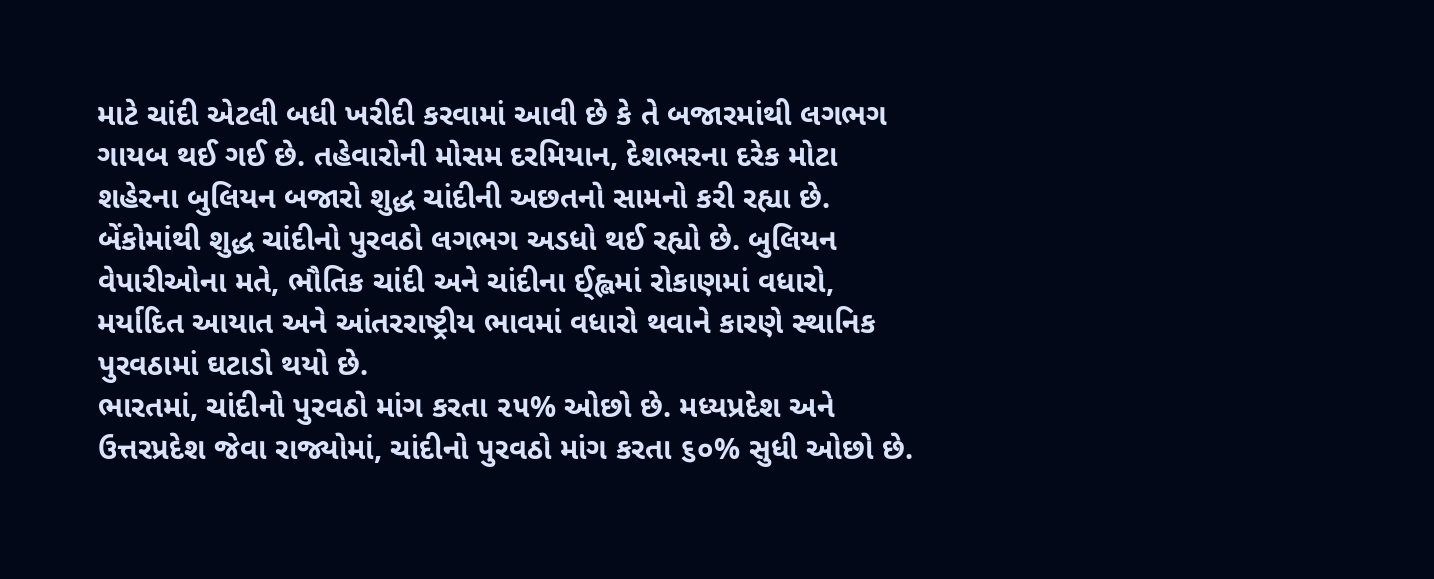માટે ચાંદી એટલી બધી ખરીદી કરવામાં આવી છે કે તે બજારમાંથી લગભગ ગાયબ થઈ ગઈ છે. તહેવારોની મોસમ દરમિયાન, દેશભરના દરેક મોટા શહેરના બુલિયન બજારો શુદ્ધ ચાંદીની અછતનો સામનો કરી રહ્યા છે. બેંકોમાંથી શુદ્ધ ચાંદીનો પુરવઠો લગભગ અડધો થઈ રહ્યો છે. બુલિયન વેપારીઓના મતે, ભૌતિક ચાંદી અને ચાંદીના ઈ્હ્લમાં રોકાણમાં વધારો, મર્યાદિત આયાત અને આંતરરાષ્ટ્રીય ભાવમાં વધારો થવાને કારણે સ્થાનિક પુરવઠામાં ઘટાડો થયો છે.
ભારતમાં, ચાંદીનો પુરવઠો માંગ કરતા ૨૫% ઓછો છે. મધ્યપ્રદેશ અને ઉત્તરપ્રદેશ જેવા રાજ્યોમાં, ચાંદીનો પુરવઠો માંગ કરતા ૬૦% સુધી ઓછો છે.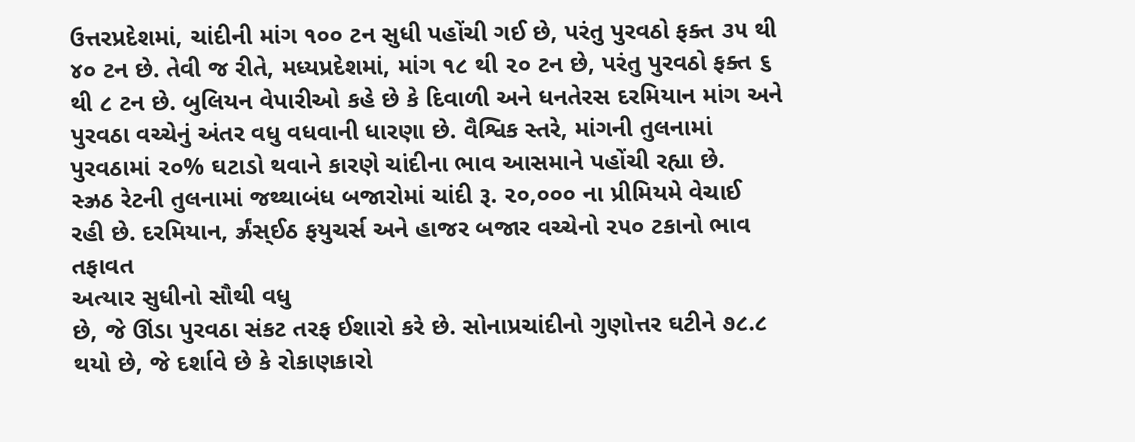ઉત્તરપ્રદેશમાં, ચાંદીની માંગ ૧૦૦ ટન સુધી પહોંચી ગઈ છે, પરંતુ પુરવઠો ફક્ત ૩૫ થી ૪૦ ટન છે. તેવી જ રીતે, મધ્યપ્રદેશમાં, માંગ ૧૮ થી ૨૦ ટન છે, પરંતુ પુરવઠો ફક્ત ૬ થી ૮ ટન છે. બુલિયન વેપારીઓ કહે છે કે દિવાળી અને ધનતેરસ દરમિયાન માંગ અને પુરવઠા વચ્ચેનું અંતર વધુ વધવાની ધારણા છે. વૈશ્વિક સ્તરે, માંગની તુલનામાં પુરવઠામાં ૨૦% ઘટાડો થવાને કારણે ચાંદીના ભાવ આસમાને પહોંચી રહ્યા છે.
સ્ઝ્રઠ રેટની તુલનામાં જથ્થાબંધ બજારોમાં ચાંદી રૂ. ૨૦,૦૦૦ ના પ્રીમિયમે વેચાઈ
રહી છે. દરમિયાન, ર્ઝ્રંસ્ઈઠ ફયુચર્સ અને હાજર બજાર વચ્ચેનો ૨૫૦ ટકાનો ભાવ તફાવત
અત્યાર સુધીનો સૌથી વધુ
છે, જે ઊંડા પુરવઠા સંકટ તરફ ઈશારો કરે છે. સોનાપ્રચાંદીનો ગુણોત્તર ઘટીને ૭૮.૮ થયો છે, જે દર્શાવે છે કે રોકાણકારો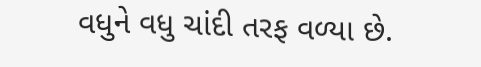વધુને વધુ ચાંદી તરફ વળ્યા છે.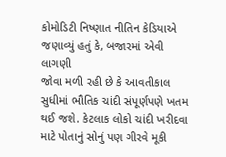કોમોડિટી નિષ્ણાત નીતિન કેડિયાએ જણાવ્યું હતું કે, બજારમાં એવી લાગણી
જોવા મળી રહી છે કે આવતીકાલ સુધીમાં ભૌતિક ચાંદી સંપૂર્ણપણે ખતમ થઈ જશે. કેટલાક લોકો ચાંદી ખરીદવા માટે પોતાનું સોનું પણ ગીરવે મૂકી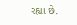રહ્યા છે.